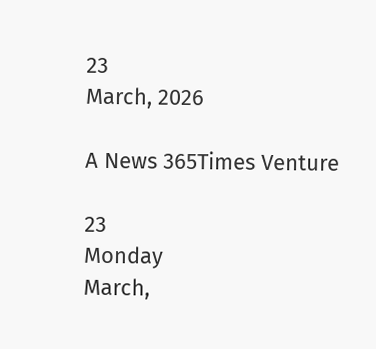23
March, 2026

A News 365Times Venture

23
Monday
March,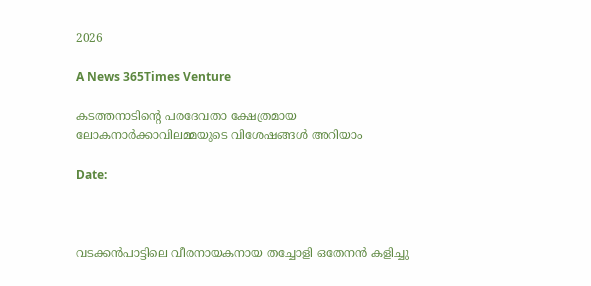2026

A News 365Times Venture

കടത്തനാടിന്റെ പരദേവതാ ക്ഷേത്രമായ ലോകനാർക്കാവിലമ്മയുടെ വിശേഷങ്ങൾ അറിയാം

Date:



വടക്കൻപാട്ടിലെ വീരനായകനായ തച്ചോളി ഒതേനൻ കളിച്ചു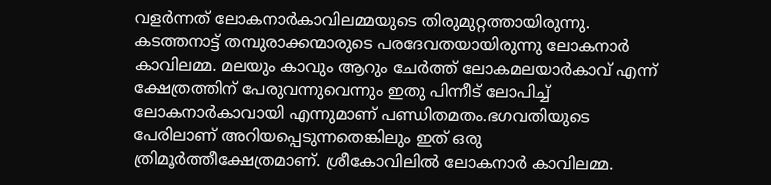വളർന്നത് ലോകനാർകാവിലമ്മയുടെ തിരുമുറ്റത്തായിരുന്നു. കടത്തനാട്ട് തമ്പുരാക്കന്മാരുടെ പരദേവതയായിരുന്നു ലോകനാർ കാവിലമ്മ. മലയും കാവും ആറും ചേർത്ത് ലോകമലയാർകാവ് എന്ന് ക്ഷേത്രത്തിന് പേരുവന്നുവെന്നും ഇതു പിന്നീട് ലോപിച്ച് ലോകനാർകാവായി എന്നുമാണ് പണ്ഡിതമതം.ഭഗവതിയുടെ പേരിലാണ് അറിയപ്പെടുന്നതെങ്കിലും ഇത് ഒരു ത്രിമൂർത്തീക്ഷേത്രമാണ്. ശ്രീകോവിലില്‍ ലോകനാര്‍ കാവിലമ്മ.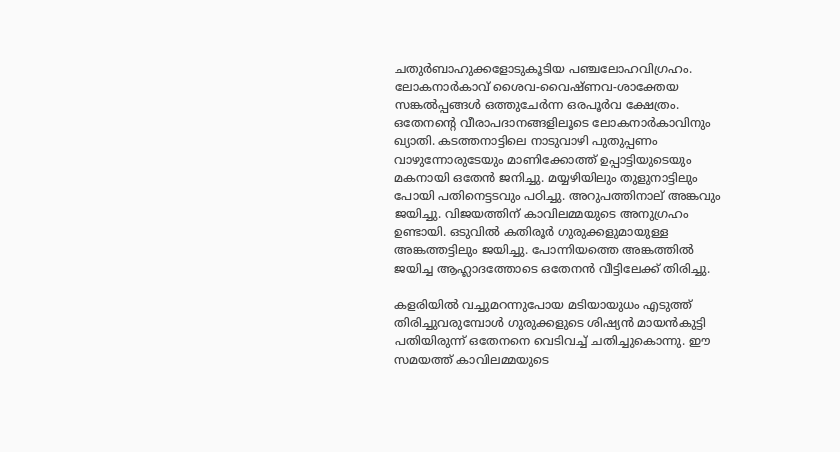ചതുര്‍ബാഹുക്കളോടുകൂടിയ പഞ്ചലോഹവിഗ്രഹം. ലോകനാര്‍കാവ്‌ ശൈവ-വൈഷ്ണവ-ശാക്തേയ സങ്കല്‍പ്പങ്ങള്‍ ഒത്തുചേര്‍ന്ന ഒരപൂര്‍വ ക്ഷേത്രം. ഒതേനന്റെ വീരാപദാനങ്ങളിലൂടെ ലോകനാര്‍കാവിനും ഖ്യാതി. കടത്തനാട്ടിലെ നാടുവാഴി പുതുപ്പണം വാഴുന്നോരുടേയും മാണിക്കോത്ത്‌ ഉപ്പാട്ടിയുടെയും മകനായി ഒതേന്‍ ജനിച്ചു. മയ്യഴിയിലും തുളുനാട്ടിലും പോയി പതിനെട്ടടവും പഠിച്ചു. അറുപത്തിനാല്‌ അങ്കവും ജയിച്ചു. വിജയത്തിന്‌ കാവിലമ്മയുടെ അനുഗ്രഹം ഉണ്ടായി. ഒടുവില്‍ കതിരൂര്‍ ഗുരുക്കളുമായുള്ള അങ്കത്തട്ടിലും ജയിച്ചു. പോന്നിയത്തെ അങ്കത്തില്‍ ജയിച്ച ആഹ്ലാദത്തോടെ ഒതേനന്‍ വീട്ടിലേക്ക്‌ തിരിച്ചു.

കളരിയില്‍ വച്ചുമറന്നുപോയ മടിയായുധം എടുത്ത്‌ തിരിച്ചുവരുമ്പോള്‍ ഗുരുക്കളുടെ ശിഷ്യന്‍ മായന്‍കുട്ടി പതിയിരുന്ന്‌ ഒതേനനെ വെടിവച്ച്‌ ചതിച്ചുകൊന്നു. ഈ സമയത്ത്‌ കാവിലമ്മയുടെ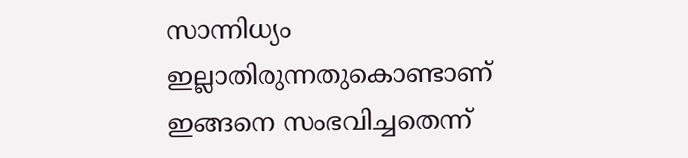സാന്നിധ്യം ഇല്ലാതിരുന്നതുകൊണ്ടാണ്‌ ഇങ്ങനെ സംഭവിച്ചതെന്ന്‌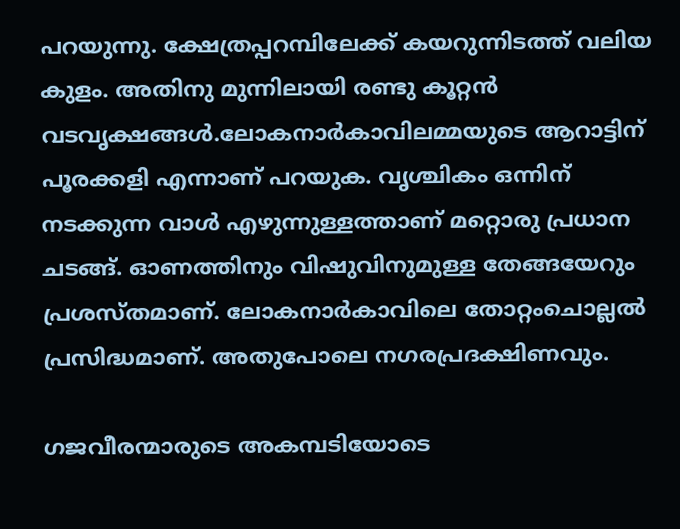പറയുന്നു. ക്ഷേത്രപ്പറമ്പിലേക്ക് കയറുന്നിടത്ത് വലിയ കുളം. അതിനു മുന്നിലായി രണ്ടു കൂറ്റൻ വടവൃക്ഷങ്ങൾ.ലോകനാർകാവിലമ്മയുടെ ആറാട്ടിന് പൂരക്കളി എന്നാണ് പറയുക. വൃശ്ചികം ഒന്നിന് നടക്കുന്ന വാൾ എഴുന്നുള്ളത്താണ് മറ്റൊരു പ്രധാന ചടങ്ങ്. ഓണത്തിനും വിഷുവിനുമുള്ള തേങ്ങയേറും പ്രശസ്തമാണ്. ലോകനാര്‍കാവിലെ തോറ്റംചൊല്ലല്‍ പ്രസിദ്ധമാണ്‌. അതുപോലെ നഗരപ്രദക്ഷിണവും.

ഗജവീരന്മാരുടെ അകമ്പടിയോടെ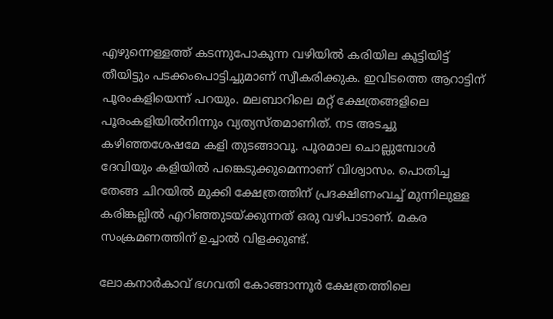എഴുന്നെള്ളത്ത്‌ കടന്നുപോകുന്ന വഴിയില്‍ കരിയില കൂട്ടിയിട്ട്‌ തീയിട്ടും പടക്കംപൊട്ടിച്ചുമാണ്‌ സ്വീകരിക്കുക. ഇവിടത്തെ ആറാട്ടിന്‌ പൂരംകളിയെന്ന്‌ പറയും. മലബാറിലെ മറ്റ്‌ ക്ഷേത്രങ്ങളിലെ പൂരംകളിയില്‍നിന്നും വ്യത്യസ്തമാണിത്‌. നട അടച്ചു കഴിഞ്ഞശേഷമേ കളി തുടങ്ങാവൂ. പൂരമാല ചൊല്ലുമ്പോള്‍ ദേവിയും കളിയില്‍ പങ്കെടുക്കുമെന്നാണ്‌ വിശ്വാസം. പൊതിച്ച തേങ്ങ ചിറയില്‍ മുക്കി ക്ഷേത്രത്തിന്‌ പ്രദക്ഷിണംവച്ച്‌ മുന്നിലുള്ള കരിങ്കല്ലില്‍ എറിഞ്ഞുടയ്ക്കുന്നത്‌ ഒരു വഴിപാടാണ്‌. മകര സംക്രമണത്തിന്‌ ഉച്ചാല്‍ വിളക്കുണ്ട്‌.

ലോകനാര്‍കാവ്‌ ഭഗവതി കോങ്ങാന്നൂർ ക്ഷേത്രത്തിലെ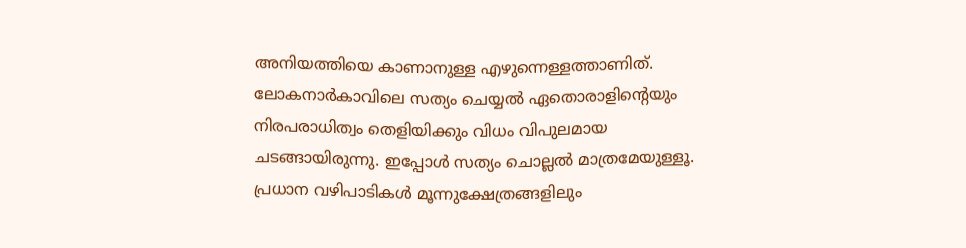അനിയത്തിയെ കാണാനുള്ള എഴുന്നെള്ളത്താണിത്‌. ലോകനാര്‍കാവിലെ സത്യം ചെയ്യല്‍ ഏതൊരാളിന്റെയും നിരപരാധിത്വം തെളിയിക്കും വിധം വിപുലമായ ചടങ്ങായിരുന്നു. ഇപ്പോള്‍ സത്യം ചൊല്ലല്‍ മാത്രമേയുള്ളൂ. പ്രധാന വഴിപാടികള്‍ മൂന്നുക്ഷേത്രങ്ങളിലും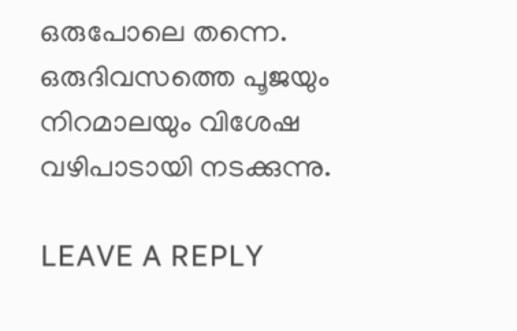ഒരുപോലെ തന്നെ. ഒരുദിവസത്തെ പൂജയും നിറമാലയും വിശേഷ വഴിപാടായി നടക്കുന്നു.

LEAVE A REPLY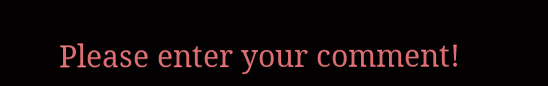Please enter your comment!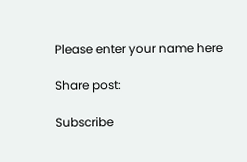Please enter your name here

Share post:

Subscribe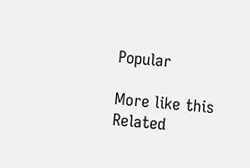Popular

More like this
Related